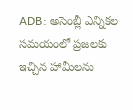ADB: అసెంబ్లీ ఎన్నికల సమయంలో ప్రజలకు ఇచ్చిన హామీలను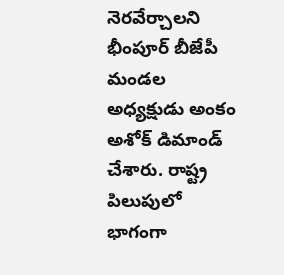నెరవేర్చాలని భీంపూర్ బీజేపీ మండల అధ్యక్షుడు అంకం అశోక్ డిమాండ్ చేశారు. రాష్ట్ర పిలుపులో భాగంగా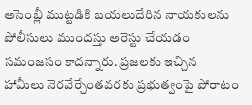అసెంబ్లీ ముట్టడికి బయలుదేరిన నాయకులను పోలీసులు ముందస్తు అరెస్టు చేయడం సమంజసం కాదన్నారు. ప్రజలకు ఇచ్చిన హామీలు నెరవేర్చేంతవరకు ప్రభుత్వంపై పోరాటం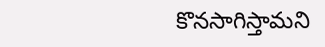కొనసాగిస్తామని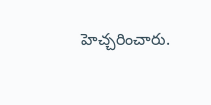హెచ్చరించారు.